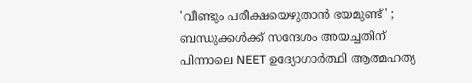'വീണ്ടും പരീക്ഷയെഴുതാൻ ഭയമുണ്ട്' ; ബന്ധുക്കൾക്ക് സന്ദേശം അയച്ചതിന് പിന്നാലെ NEET ഉദ്യോഗാർത്ഥി ആത്മഹത്യ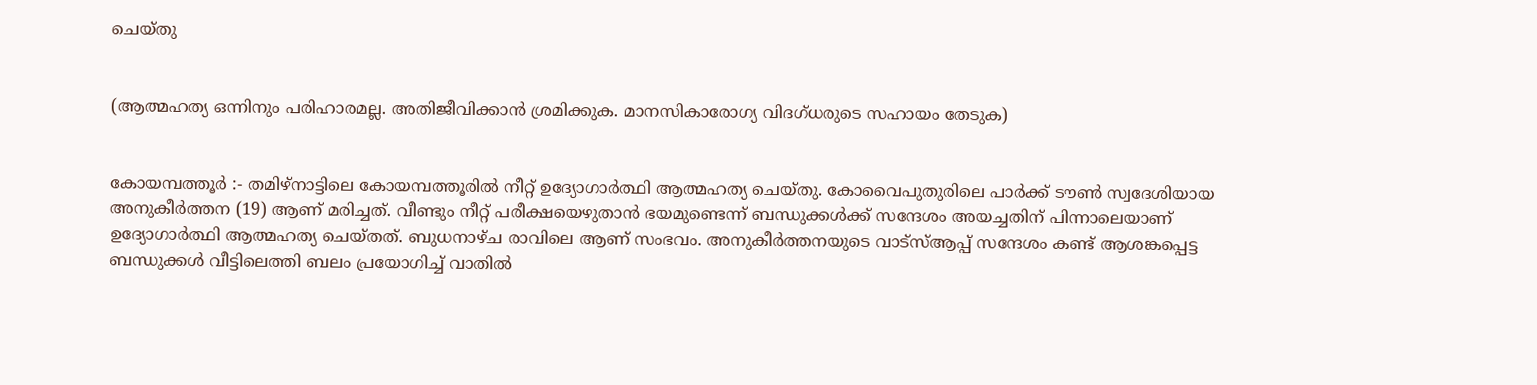ചെയ്‌തു


(ആത്മഹത്യ ഒന്നിനും പരിഹാരമല്ല. അതിജീവിക്കാൻ ശ്രമിക്കുക. മാനസികാരോഗ്യ വിദഗ്‌ധരുടെ സഹായം തേടുക)


കോയമ്പത്തൂർ :- തമിഴ്‌നാട്ടിലെ കോയമ്പത്തൂരിൽ നീറ്റ് ഉദ്യോഗാർത്ഥി ആത്മഹത്യ ചെയ്‌തു. കോവൈപുതുരിലെ പാർക്ക് ടൗൺ സ്വദേശിയായ അനുകീർത്തന (19) ആണ് മരിച്ചത്. വീണ്ടും നീറ്റ് പരീക്ഷയെഴുതാൻ ഭയമുണ്ടെന്ന് ബന്ധുക്കൾക്ക് സന്ദേശം അയച്ചതിന് പിന്നാലെയാണ് ഉദ്യോഗാർത്ഥി ആത്മഹത്യ ചെയ്തത്. ബുധനാഴ്ച‌ രാവിലെ ആണ് സംഭവം. അനുകീർത്തനയുടെ വാട്‌സ്‌ആപ്പ് സന്ദേശം കണ്ട് ആശങ്കപ്പെട്ട ബന്ധുക്കൾ വീട്ടിലെത്തി ബലം പ്രയോഗിച്ച് വാതിൽ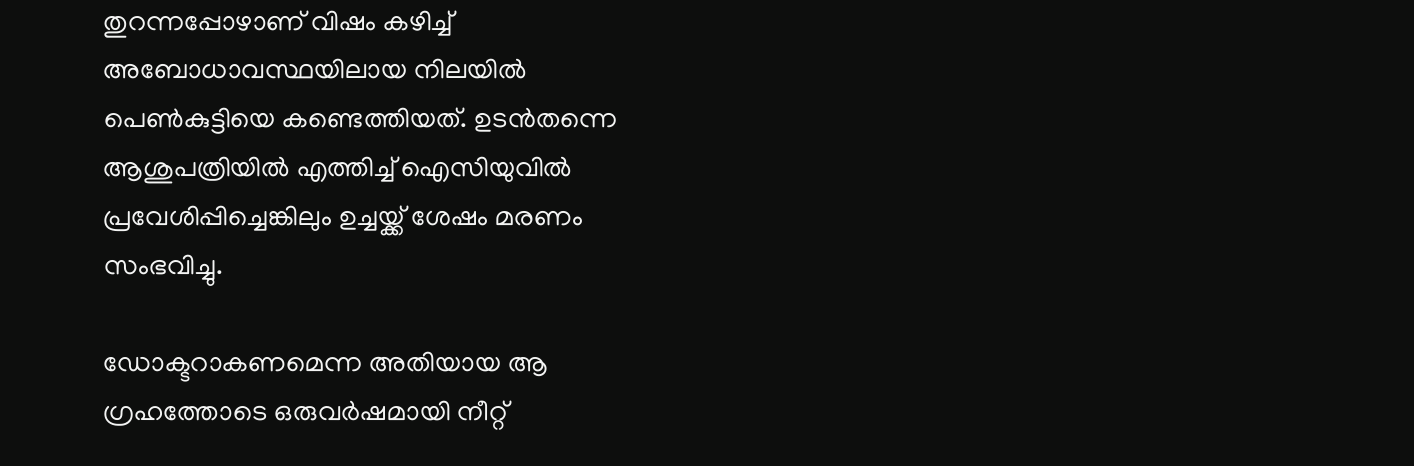തുറന്നപ്പോഴാണ് വിഷം കഴിച്ച് അബോധാവസ്ഥയിലായ നിലയിൽ പെൺകുട്ടിയെ കണ്ടെത്തിയത്. ഉടൻതന്നെ ആശുപത്രിയിൽ എത്തിച്ച് ഐസിയുവിൽ പ്രവേശിപ്പിച്ചെങ്കിലും ഉച്ചയ്ക്ക് ശേഷം മരണം സംഭവിച്ചു.

ഡോക്ടറാകണമെന്ന അതിയായ ആ ഗ്രഹത്തോടെ ഒരുവർഷമായി നീറ്റ്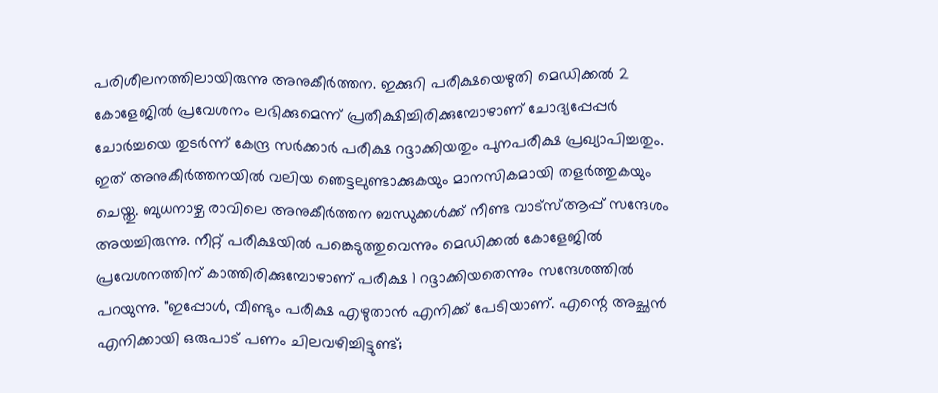പരിശീലനത്തിലായിരുന്നു അനുകീർത്തന. ഇക്കുറി പരീക്ഷയെഴുതി മെഡിക്കൽ 2 കോളേജിൽ പ്രവേശനം ലഭിക്കുമെന്ന് പ്രതീക്ഷിച്ചിരിക്കുമ്പോഴാണ് ചോദ്യപ്പേപ്പർ ചോർച്ചയെ തുടർന്ന് കേന്ദ്ര സർക്കാർ പരീക്ഷ റദ്ദാക്കിയതും പുനപരീക്ഷ പ്രഖ്യാപിച്ചതും. ഇത് അനുകീർത്തനയിൽ വലിയ ഞെട്ടലുണ്ടാക്കുകയും മാനസികമായി തളർത്തുകയും ചെയ്തു. ബുധനാഴ്ച രാവിലെ അനുകീർത്തന ബന്ധുക്കൾക്ക് നീണ്ട വാട്‌സ്ആപ്പ് സന്ദേശം അയച്ചിരുന്നു. നീറ്റ് പരീക്ഷയിൽ പങ്കെടുത്തുവെന്നും മെഡിക്കൽ കോളേജിൽ പ്രവേശനത്തിന് കാത്തിരിക്കുമ്പോഴാണ് പരീക്ഷ 1 റദ്ദാക്കിയതെന്നും സന്ദേശത്തിൽ പറയുന്നു. "ഇപ്പോൾ, വീണ്ടും പരീക്ഷ എഴുതാൻ എനിക്ക് പേടിയാണ്. എന്റെ അച്ഛൻ എനിക്കായി ഒരുപാട് പണം ചിലവഴിച്ചിട്ടുണ്ട്;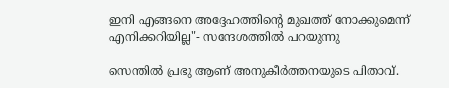ഇനി എങ്ങനെ അദ്ദേഹത്തിന്റെ മുഖത്ത് നോക്കുമെന്ന് എനിക്കറിയില്ല"- സന്ദേശത്തിൽ പറയുന്നു

സെന്തിൽ പ്രഭു ആണ് അനുകീർത്തനയുടെ പിതാവ്.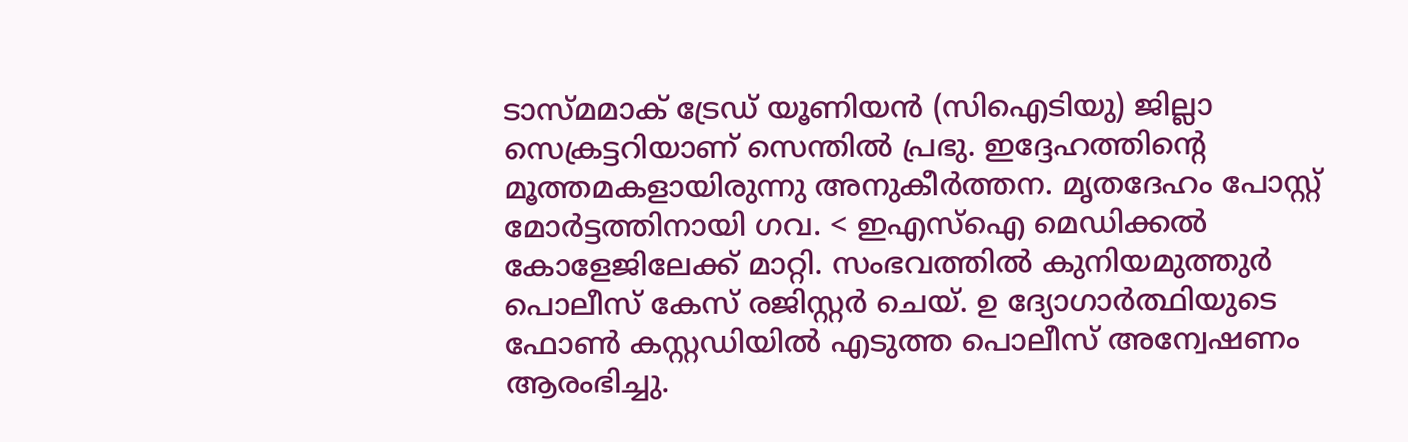ടാസ്മമാക് ട്രേഡ് യൂണിയൻ (സിഐടിയു) ജില്ലാ സെക്രട്ടറിയാണ് സെന്തിൽ പ്രഭു. ഇദ്ദേഹത്തിന്റെ മൂത്തമകളായിരുന്നു അനുകീർത്തന. മൃതദേഹം പോസ്റ്റ് മോർട്ടത്തിനായി ഗവ. < ഇഎസ്ഐ മെഡിക്കൽ കോളേജിലേക്ക് മാറ്റി. സംഭവത്തിൽ കുനിയമുത്തുർ പൊലീസ് കേസ് രജിസ്റ്റർ ചെയ്‌. ഉ ദ്യോഗാർത്ഥിയുടെ ഫോൺ കസ്റ്റഡിയിൽ എടുത്ത പൊലീസ് അന്വേഷണം ആരംഭിച്ചു.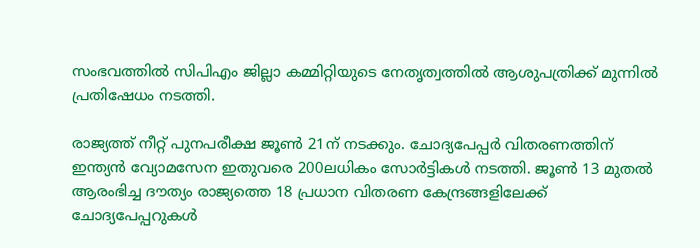സംഭവത്തിൽ സിപിഎം ജില്ലാ കമ്മിറ്റിയുടെ നേതൃത്വത്തിൽ ആശുപത്രിക്ക് മുന്നിൽ പ്രതിഷേധം നടത്തി.

രാജ്യത്ത് നീറ്റ് പുനപരീക്ഷ ജൂൺ 21ന് നടക്കും. ചോദ്യപേപ്പർ വിതരണത്തിന് ഇന്ത്യൻ വ്യോമസേന ഇതുവരെ 200ലധികം സോർട്ടികൾ നടത്തി. ജൂൺ 13 മുതൽ ആരംഭിച്ച ദൗത്യം രാജ്യത്തെ 18 പ്രധാന വിതരണ കേന്ദ്രങ്ങളിലേക്ക് ചോദ്യപേപ്പറുകൾ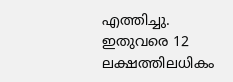എത്തിച്ചു. ഇതുവരെ 12 ലക്ഷത്തിലധികം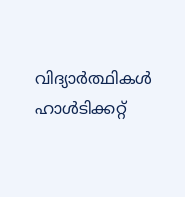വിദ്യാർത്ഥികൾ ഹാൾടിക്കറ്റ്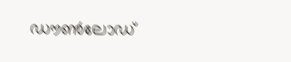ഡൗൺലോഡ്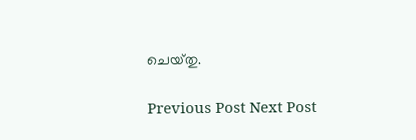ചെയ്‌തു.

Previous Post Next Post